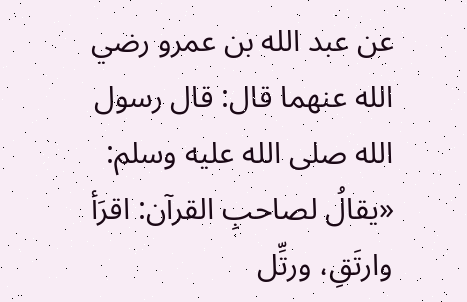عن عبد الله بن عمرو رضي الله عنهما قال: قال رسول الله صلى الله عليه وسلم:
«يقالُ لصاحبِ القرآن: اقرَأ وارتَقِ، ورتِّل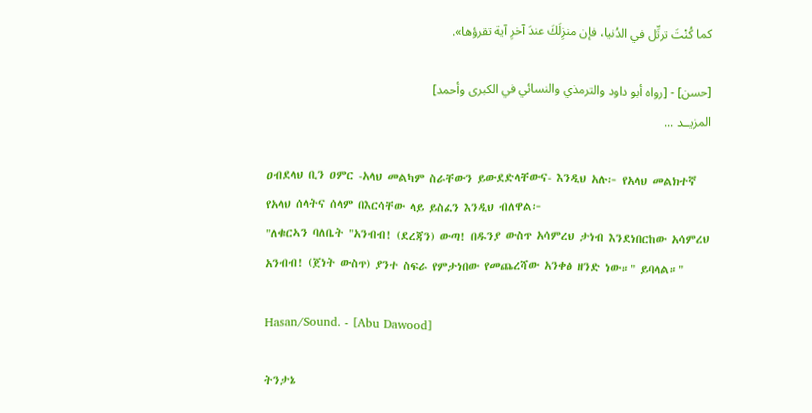كما كُنْتَ ترتِّل في الدُنيا، فإن منزِلَكَ عندَ آخرِ آية تقرؤها».

[حسن] - [رواه أبو داود والترمذي والنسائي في الكبرى وأحمد]
المزيــد ...

ዐብደላህ ቢን ዐምር -አላህ መልካም ስራቸውን ይውደድላቸውና- እንዲህ አሉ፦ የአላህ መልክተኛ የአላህ ሰላትና ሰላም በእርሳቸው ላይ ይስፈን እንዲህ ብለዋል፦
"ለቁርኣን ባለቤት "አንብብ! (ደረጃን) ውጣ! በዱንያ ውስጥ አሳምረህ ታነብ እንደነበርከው አሳምረህ አንብብ! (ጀነት ውስጥ) ያንተ ስፍራ የምታነበው የመጨረሻው አንቀፅ ዘንድ ነው።" ይባላል።"

Hasan/Sound. - [Abu Dawood]

ትንታኔ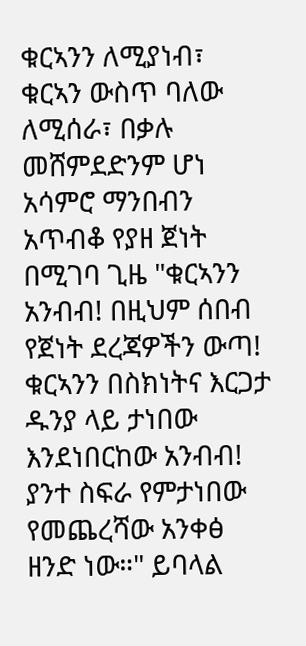ቁርኣንን ለሚያነብ፣ ቁርኣን ውስጥ ባለው ለሚሰራ፣ በቃሉ መሸምደድንም ሆነ አሳምሮ ማንበብን አጥብቆ የያዘ ጀነት በሚገባ ጊዜ "ቁርኣንን አንብብ! በዚህም ሰበብ የጀነት ደረጃዎችን ውጣ! ቁርኣንን በስክነትና እርጋታ ዱንያ ላይ ታነበው እንደነበርከው አንብብ! ያንተ ስፍራ የምታነበው የመጨረሻው አንቀፅ ዘንድ ነው።" ይባላል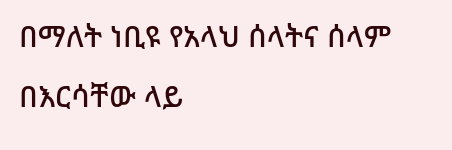በማለት ነቢዩ የአላህ ሰላትና ሰላም በእርሳቸው ላይ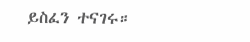ይስፈን ተናገሩ።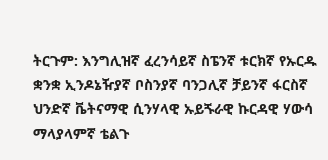ትርጉም: እንግሊዝኛ ፈረንሳይኛ ስፔንኛ ቱርክኛ የኡርዱ ቋንቋ ኢንዶኔዥያኛ ቦስንያኛ ባንጋሊኛ ቻይንኛ ፋርስኛ ህንድኛ ቬትናማዊ ሲንሃላዊ ኡይጙራዊ ኩርዳዊ ሃውሳ ማላያላምኛ ቴልጉ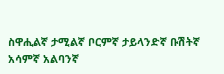ስዋሒልኛ ታሚልኛ ቦርምኛ ታይላንድኛ ቡሽትኛ አሳምኛ አልባንኛ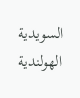السويدية الهولندية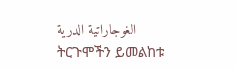الغوجاراتية الدرية
ትርጉሞችን ይመልከቱ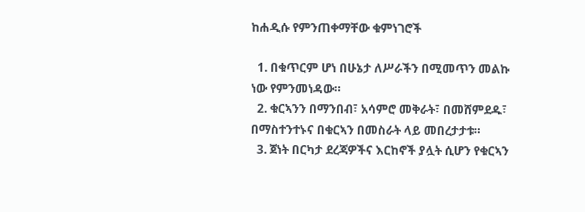ከሐዲሱ የምንጠቀማቸው ቁምነገሮች

  1. በቁጥርም ሆነ በሁኔታ ለሥራችን በሚመጥን መልኩ ነው የምንመነዳው።
  2. ቁርኣንን በማንበብ፣ አሳምሮ መቅራት፣ በመሸምደዱ፣ በማስተንተኑና በቁርኣን በመስራት ላይ መበረታታቱ።
  3. ጀነት በርካታ ደረጃዎችና እርከኖች ያሏት ሲሆን የቁርኣን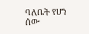ባለቤት የሆነ ሰው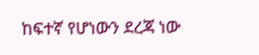ከፍተኛ የሆነውን ደረጃ ነው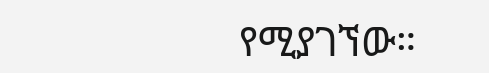የሚያገኘው።